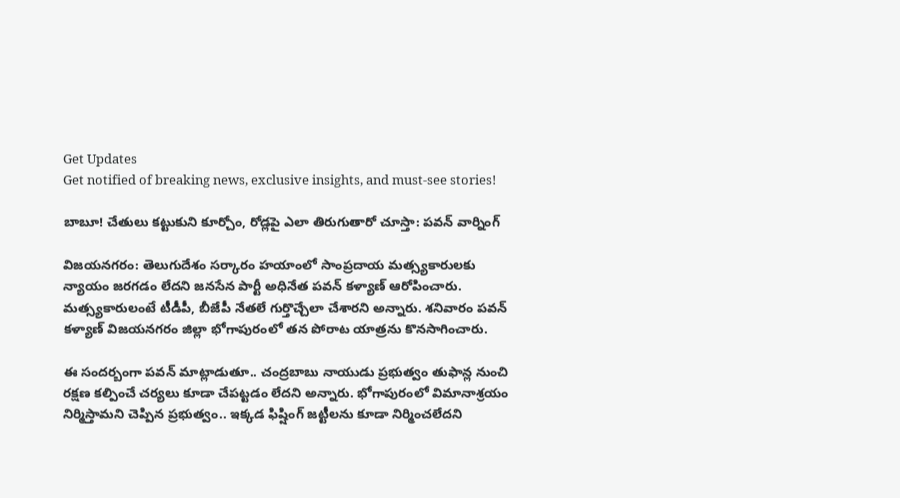Get Updates
Get notified of breaking news, exclusive insights, and must-see stories!

బాబూ! చేతులు కట్టుకుని కూర్చోం, రోడ్లపై ఎలా తిరుగుతారో చూస్తా: పవన్ వార్నింగ్

విజయనగరం: తెలుగుదేశం సర్కారం హయాంలో సాంప్రదాయ మత్స్యకారులకు న్యాయం జరగడం లేదని జనసేన పార్టీ అధినేత పవన్ కళ్యాణ్ ఆరోపించారు. మత్స్యకారులంటే టీడీపీ, బీజేపీ నేతలే గుర్తొచ్చేలా చేశారని అన్నారు. శనివారం పవన్ కళ్యాణ్ విజయనగరం జిల్లా భోగాపురంలో తన పోరాట యాత్రను కొనసాగించారు.

ఈ సందర్బంగా పవన్ మాట్లాడుతూ.. చంద్రబాబు నాయుడు ప్రభుత్వం తుఫాన్ల నుంచి రక్షణ కల్పించే చర్యలు కూడా చేపట్టడం లేదని అన్నారు. భోగాపురంలో విమానాశ్రయం నిర్మిస్తామని చెప్పిన ప్రభుత్వం.. ఇక్కడ ఫిష్షింగ్ జట్టీలను కూడా నిర్మించలేదని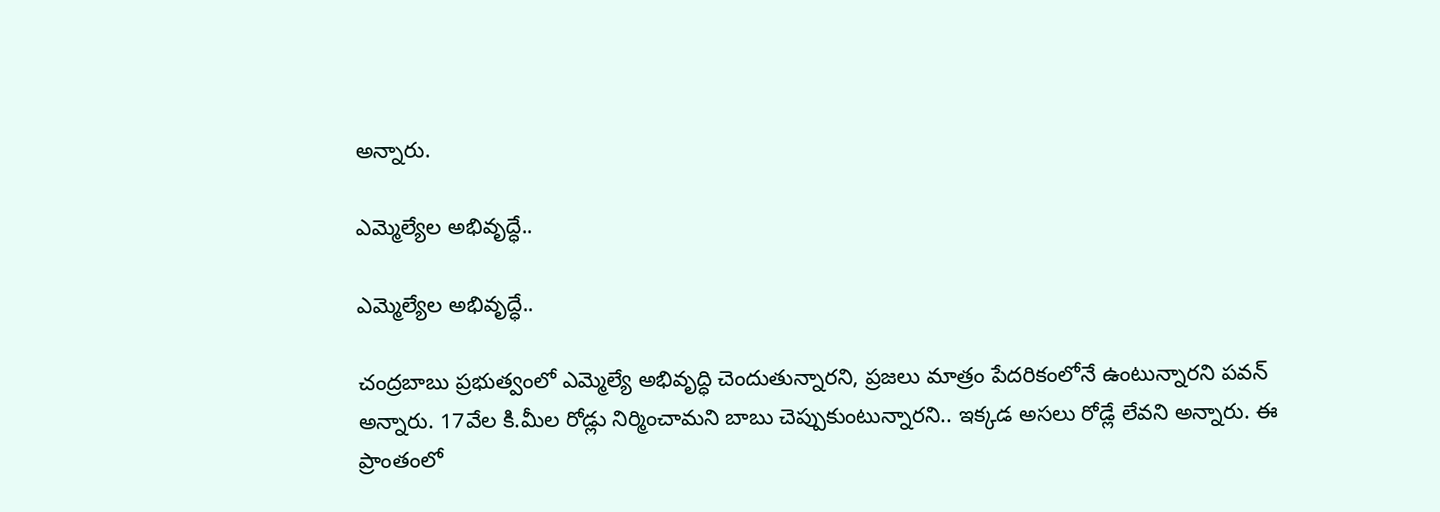అన్నారు.

ఎమ్మెల్యేల అభివృద్ధే..

ఎమ్మెల్యేల అభివృద్ధే..

చంద్రబాబు ప్రభుత్వంలో ఎమ్మెల్యే అభివృద్ధి చెందుతున్నారని, ప్రజలు మాత్రం పేదరికంలోనే ఉంటున్నారని పవన్ అన్నారు. 17వేల కి.మీల రోడ్లు నిర్మించామని బాబు చెప్పుకుంటున్నారని.. ఇక్కడ అసలు రోడ్లే లేవని అన్నారు. ఈ ప్రాంతంలో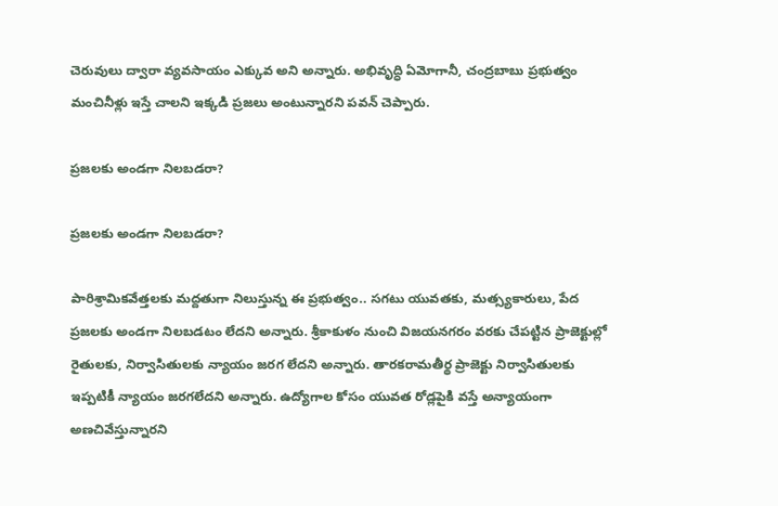చెరువులు ద్వారా వ్యవసాయం ఎక్కువ అని అన్నారు. అభివృద్ధి ఏమోగానీ, చంద్రబాబు ప్రభుత్వం మంచినీళ్లు ఇస్తే చాలని ఇక్కడి ప్రజలు అంటున్నారని పవన్ చెప్పారు.

ప్రజలకు అండగా నిలబడరా?

ప్రజలకు అండగా నిలబడరా?

పారిశ్రామికవేత్తలకు మద్దతుగా నిలుస్తున్న ఈ ప్రభుత్వం.. సగటు యువతకు, మత్స్యకారులు, పేద ప్రజలకు అండగా నిలబడటం లేదని అన్నారు. శ్రీకాకుళం నుంచి విజయనగరం వరకు చేపట్టిన ప్రాజెక్టుల్లో రైతులకు, నిర్వాసితులకు న్యాయం జరగ లేదని అన్నారు. తారకరామతీర్థ ప్రాజెక్టు నిర్వాసితులకు ఇప్పటికీ న్యాయం జరగలేదని అన్నారు. ఉద్యోగాల కోసం యువత రోడ్లపైకి వస్తే అన్యాయంగా అణచివేస్తున్నారని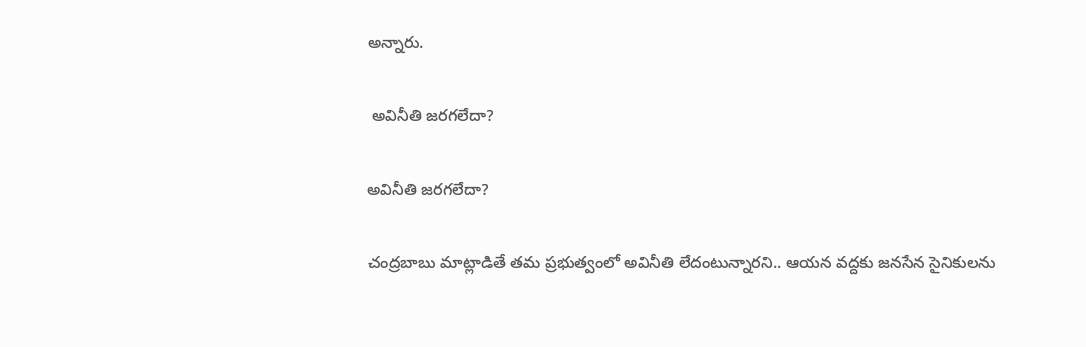అన్నారు.

 అవినీతి జరగలేదా?

అవినీతి జరగలేదా?

చంద్రబాబు మాట్లాడితే తమ ప్రభుత్వంలో అవినీతి లేదంటున్నారని.. ఆయన వద్దకు జనసేన సైనికులను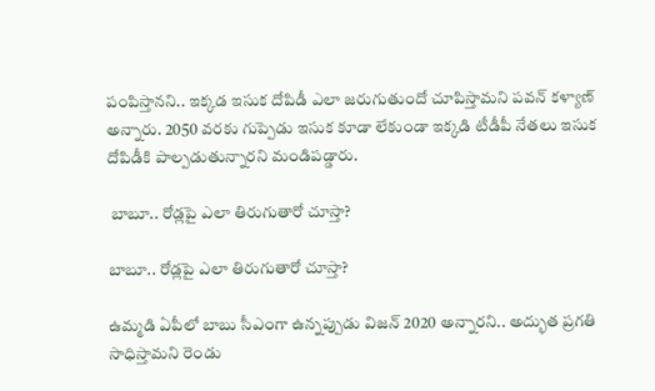పంపిస్తానని.. ఇక్కడ ఇసుక దోపిడీ ఎలా జరుగుతుందో చూపిస్తామని పవన్ కళ్యాణ్ అన్నారు. 2050 వరకు గుప్పెడు ఇసుక కూడా లేకుండా ఇక్కడి టీడీపీ నేతలు ఇసుక దోపిడీకి పాల్పడుతున్నారని మండిపడ్డారు.

 బాబూ.. రోడ్లపై ఎలా తిరుగుతారో చూస్తా?

బాబూ.. రోడ్లపై ఎలా తిరుగుతారో చూస్తా?

ఉమ్మడి ఏపీలో బాబు సీఎంగా ఉన్నప్పుడు విజన్ 2020 అన్నారని.. అద్భుత ప్రగతి సాధిస్తామని రెండు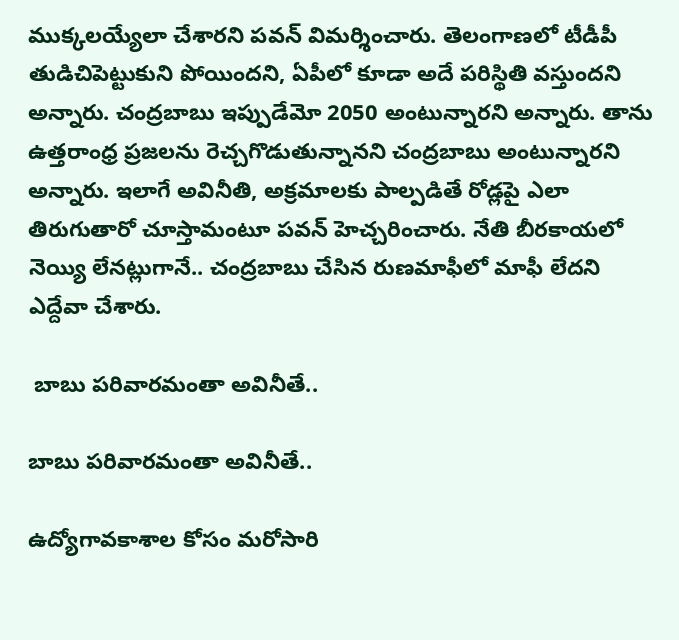ముక్కలయ్యేలా చేశారని పవన్ విమర్శించారు. తెలంగాణలో టీడీపీ తుడిచిపెట్టుకుని పోయిందని, ఏపీలో కూడా అదే పరిస్థితి వస్తుందని అన్నారు. చంద్రబాబు ఇప్పుడేమో 2050 అంటున్నారని అన్నారు. తాను ఉత్తరాంధ్ర ప్రజలను రెచ్చగొడుతున్నానని చంద్రబాబు అంటున్నారని అన్నారు. ఇలాగే అవినీతి, అక్రమాలకు పాల్పడితే రోడ్లపై ఎలా తిరుగుతారో చూస్తామంటూ పవన్ హెచ్చరించారు. నేతి బీరకాయలో నెయ్యి లేనట్లుగానే.. చంద్రబాబు చేసిన రుణమాఫీలో మాఫీ లేదని ఎద్దేవా చేశారు.

 బాబు పరివారమంతా అవినీతే..

బాబు పరివారమంతా అవినీతే..

ఉద్యోగావకాశాల కోసం మరోసారి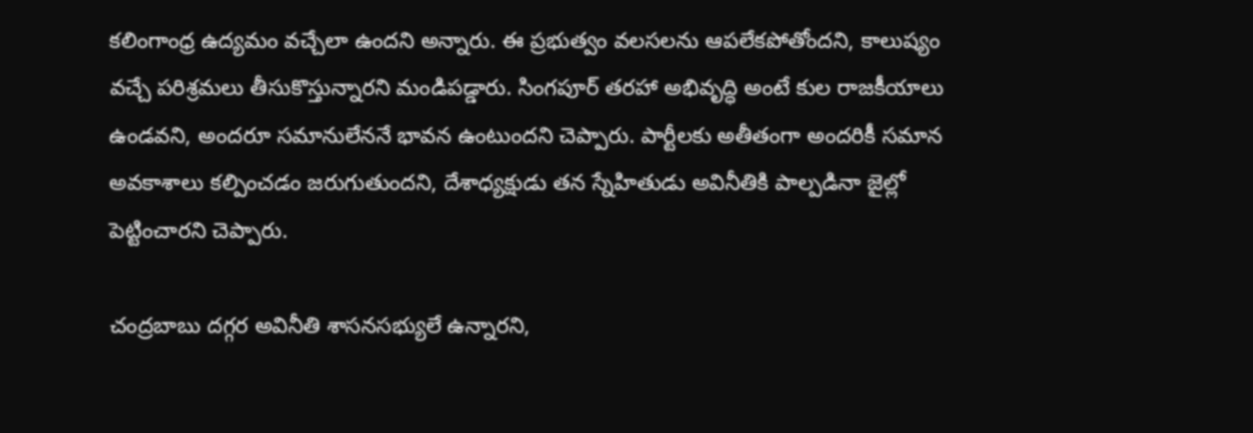కలింగాంధ్ర ఉద్యమం వచ్చేలా ఉందని అన్నారు. ఈ ప్రభుత్వం వలసలను ఆపలేకపోతోందని, కాలుష్యం వచ్చే పరిశ్రమలు తీసుకొస్తున్నారని మండిపడ్డారు. సింగపూర్ తరహా అభివృద్ధి అంటే కుల రాజకీయాలు ఉండవని, అందరూ సమానులేననే భావన ఉంటుందని చెప్పారు. పార్టీలకు అతీతంగా అందరికీ సమాన అవకాశాలు కల్పించడం జరుగుతుందని, దేశాధ్యక్షుడు తన స్నేహితుడు అవినీతికి పాల్పడినా జైల్లో పెట్టించారని చెప్పారు.

చంద్రబాబు దగ్గర అవినీతి శాసనసభ్యులే ఉన్నారని,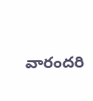వారందరి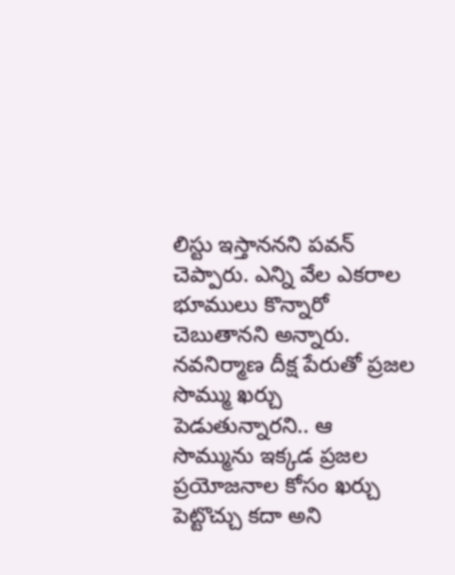లిస్టు ఇస్తాననని పవన్ చెప్పారు. ఎన్ని వేల ఎకరాల భూములు కొన్నారో చెబుతానని అన్నారు. నవనిర్మాణ దీక్ష పేరుతో ప్రజల సొమ్ము ఖర్చు పెడుతున్నారని.. ఆ సొమ్మును ఇక్కడ ప్రజల ప్రయోజనాల కోసం ఖర్చు పెట్టొచ్చు కదా అని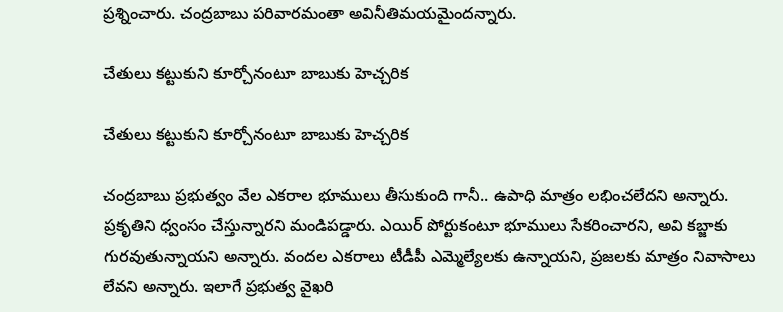ప్రశ్నించారు. చంద్రబాబు పరివారమంతా అవినీతిమయమైందన్నారు.

చేతులు కట్టుకుని కూర్చోనంటూ బాబుకు హెచ్చరిక

చేతులు కట్టుకుని కూర్చోనంటూ బాబుకు హెచ్చరిక

చంద్రబాబు ప్రభుత్వం వేల ఎకరాల భూములు తీసుకుంది గానీ.. ఉపాధి మాత్రం లభించలేదని అన్నారు. ప్రకృతిని ధ్వంసం చేస్తున్నారని మండిపడ్డారు. ఎయిర్ పోర్టుకంటూ భూములు సేకరించారని, అవి కబ్జాకు గురవుతున్నాయని అన్నారు. వందల ఎకరాలు టీడీపీ ఎమ్మెల్యేలకు ఉన్నాయని, ప్రజలకు మాత్రం నివాసాలు లేవని అన్నారు. ఇలాగే ప్రభుత్వ వైఖరి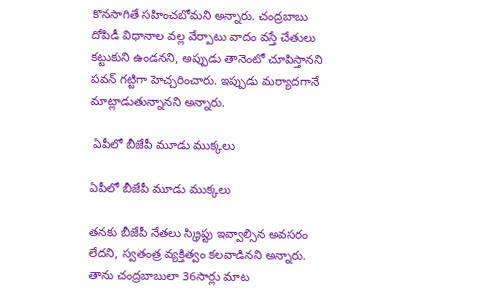కొనసాగితే సహించబోమని అన్నారు. చంద్రబాబు దోపిడీ విధానాల వల్ల వేర్పాటు వాదం వస్తే చేతులు కట్టుకుని ఉండనని, అప్పుడు తానెంటో చూపిస్తానని పవన్ గట్టిగా హెచ్చరించారు. ఇప్పుడు మర్యాదగానే మాట్లాడుతున్నానని అన్నారు.

 ఏపీలో బీజేపీ మూడు ముక్కలు

ఏపీలో బీజేపీ మూడు ముక్కలు

తనకు బీజేపీ నేతలు స్క్రిప్టు ఇవ్వాల్సిన అవసరం లేదని, స్వతంత్ర వ్యక్తిత్వం కలవాడినని అన్నారు. తాను చంద్రబాబులా 36సార్లు మాట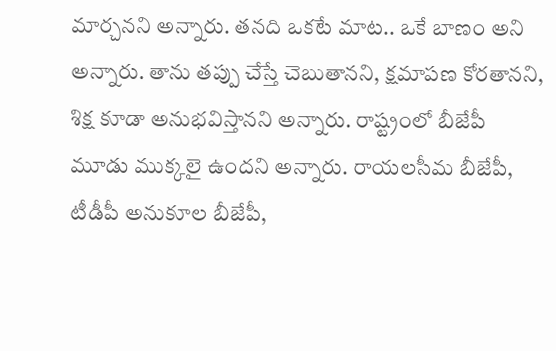మార్చనని అన్నారు. తనది ఒకటే మాట.. ఒకే బాణం అని అన్నారు. తాను తప్పు చేస్తే చెబుతానని, క్షమాపణ కోరతానని, శిక్ష కూడా అనుభవిస్తానని అన్నారు. రాష్ట్రంలో బీజేపీ మూడు ముక్కలై ఉందని అన్నారు. రాయలసీమ బీజేపీ, టీడీపీ అనుకూల బీజేపీ,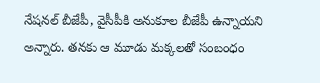నేషనల్ బీజేపీ, వైసీపీకి అనుకూల బీజేపీ ఉన్నాయని అన్నారు. తనకు ఆ మూడు మక్కలతో సంబంధం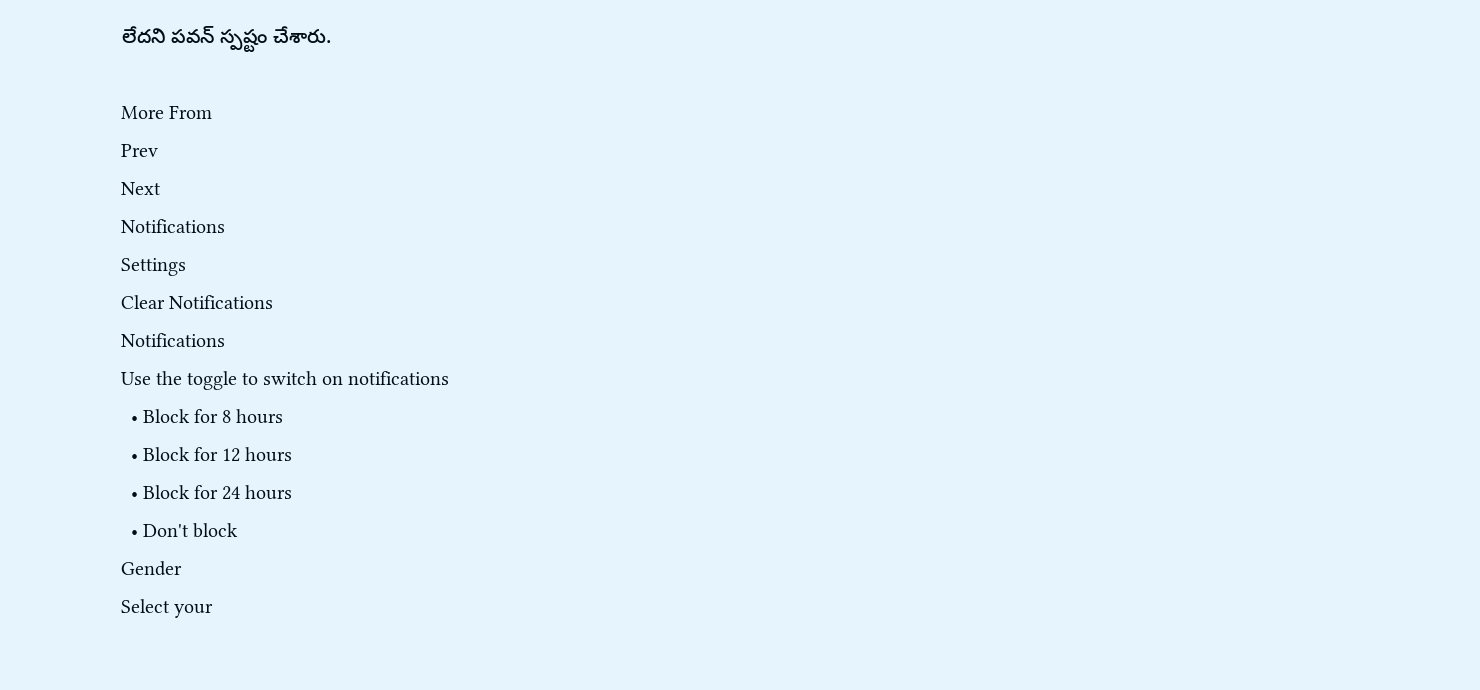లేదని పవన్ స్పష్టం చేశారు.

More From
Prev
Next
Notifications
Settings
Clear Notifications
Notifications
Use the toggle to switch on notifications
  • Block for 8 hours
  • Block for 12 hours
  • Block for 24 hours
  • Don't block
Gender
Select your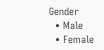Gender
  • Male
  • Female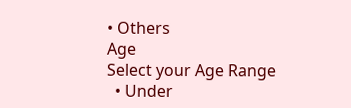• Others
Age
Select your Age Range
  • Under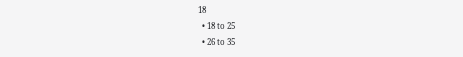18
  • 18 to 25
  • 26 to 35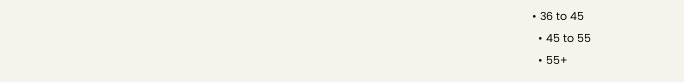• 36 to 45
  • 45 to 55
  • 55+